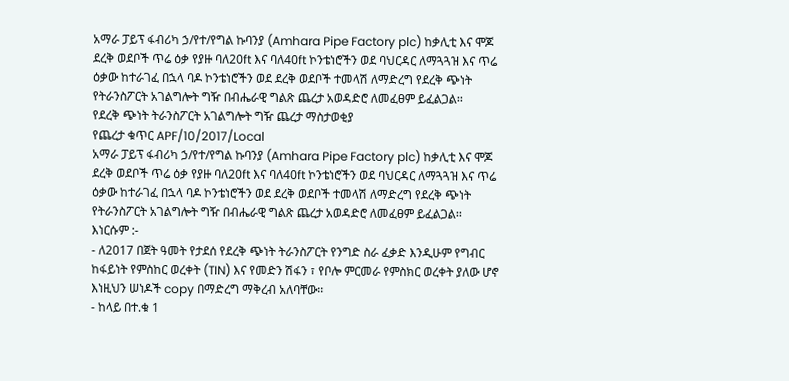አማራ ፓይፕ ፋብሪካ ኃ/የተ/የግል ኩባንያ (Amhara Pipe Factory plc) ከቃሊቲ እና ሞጆ ደረቅ ወደቦች ጥሬ ዕቃ የያዙ ባለ20ft እና ባለ40ft ኮንቴነሮችን ወደ ባህርዳር ለማጓጓዝ እና ጥሬ ዕቃው ከተራገፈ በኋላ ባዶ ኮንቴነሮችን ወደ ደረቅ ወደቦች ተመላሽ ለማድረግ የደረቅ ጭነት የትራንስፖርት አገልግሎት ግዥ በብሔራዊ ግልጽ ጨረታ አወዳድሮ ለመፈፀም ይፈልጋል፡፡
የደረቅ ጭነት ትራንስፖርት አገልግሎት ግዥ ጨረታ ማስታወቂያ
የጨረታ ቁጥር APF/10/2017/Local
አማራ ፓይፕ ፋብሪካ ኃ/የተ/የግል ኩባንያ (Amhara Pipe Factory plc) ከቃሊቲ እና ሞጆ ደረቅ ወደቦች ጥሬ ዕቃ የያዙ ባለ20ft እና ባለ40ft ኮንቴነሮችን ወደ ባህርዳር ለማጓጓዝ እና ጥሬ ዕቃው ከተራገፈ በኋላ ባዶ ኮንቴነሮችን ወደ ደረቅ ወደቦች ተመላሽ ለማድረግ የደረቅ ጭነት የትራንስፖርት አገልግሎት ግዥ በብሔራዊ ግልጽ ጨረታ አወዳድሮ ለመፈፀም ይፈልጋል፡፡
እነርሱም :-
- ለ2017 በጀት ዓመት የታደሰ የደረቅ ጭነት ትራንስፖርት የንግድ ስራ ፈቃድ እንዲሁም የግብር ከፋይነት የምስከር ወረቀት (TIN) እና የመድን ሽፋን ፣ የቦሎ ምርመራ የምስክር ወረቀት ያለው ሆኖ እነዚህን ሠነዶች copy በማድረግ ማቅረብ አለባቸው፡፡
- ከላይ በተ.ቁ 1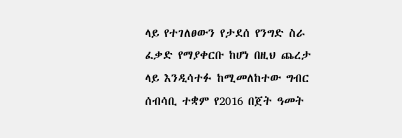ላይ የተገለፀውን የታደሰ የንግድ ስራ ፈቃድ የማያቀርቡ ከሆነ በዚህ ጨረታ ላይ እንዲሳተፉ ከሚመለከተው ግብር ሰብሳቢ ተቋም የ2016 በጀት ዓመት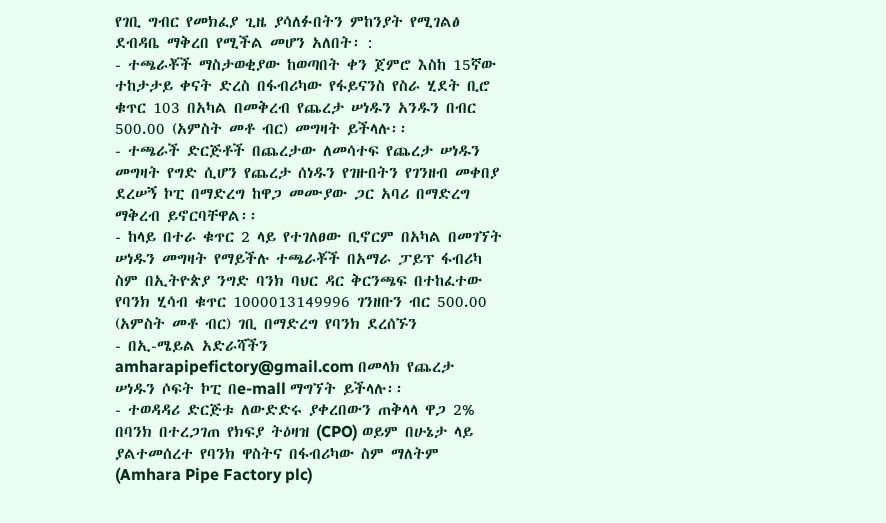የገቢ ግብር የመክፈያ ጊዜ ያሳለፉበትን ምከንያት የሚገልፅ ደብዳቤ ማቅረበ የሚችል መሆን አለበት፡ :
- ተጫራቾች ማስታወቂያው ከወጣበት ቀን ጀምሮ እስከ 15ኛው ተከታታይ ቀናት ድረስ በፋብሪካው የፋይናንስ የስራ ሂደት ቢሮ ቁጥር 103 በአካል በመቅረብ የጨረታ ሠነዱን አንዱን በብር 500.00 (አምስት መቶ ብር) መግዛት ይችላሉ፡፡
- ተጫራች ድርጅቶች በጨረታው ለመሳተፍ የጨረታ ሠነዱን መግዛት የግድ ሲሆን የጨረታ ሰነዱን የገዙበትን የገንዘብ መቀበያ ደረሠኝ ኮፒ በማድረግ ከዋጋ መሙያው ጋር አባሪ በማድረግ ማቅረብ ይኖርባቸዋል፡፡
- ከላይ በተራ ቁጥር 2 ላይ የተገለፀው ቢኖርም በአካል በመገኘት ሠነዱን መግዛት የማይችሉ ተጫራቾች በአማራ ፓይፕ ፋብሪካ ስም በኢትዮጵያ ንግድ ባንክ ባህር ዳር ቅርንጫፍ በተከፈተው የባንክ ሂሳብ ቁጥር 1000013149996 ገንዘቡን ብር 500.00 (አምስት መቶ ብር) ገቢ በማድረግ የባንክ ደረሰኙን
- በኢ-ሜይል አድራሻችን amharapipefictory@gmail.com በመላክ የጨረታ ሠነዱን ሶፍት ኮፒ በe-mall ማግኘት ይችላሉ፡፡
- ተወዳዳሪ ድርጅቱ ለውድድሩ ያቀረበውን ጠቅላላ ዋጋ 2% በባንክ በተረጋገጠ የክፍያ ትዕዛዝ (CPO) ወይም በሁኔታ ላይ ያልተመሰረተ የባንክ ዋስትና በፋብሪካው ስም ማለትም (Amhara Pipe Factory plc)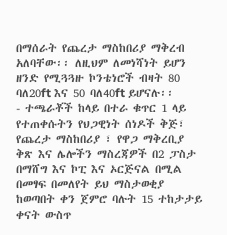በማሰራት የጨረታ ማስከበሪያ ማቅረብ አለባቸው፡፡ ለዚህም ለመነሻነት ይሆን ዘንድ የሚጓጓዙ ኮንቴነሮች ብዛት 80 ባለ20ft እና 50 ባለ40ft ይሆናሉ፡፡
- ተጫራቾች ከላይ በተራ ቁጥር 1 ላይ የተጠቀሱትን የህጋዊነት ሰነዶች ቅጅ፣ የጨረታ ማስከበሪያ ፣ የዋጋ ማቅረቢያ ቅጽ እና ሌሎችን ማስረጃዎች በ2 ፓስታ በማሸግ እና ኮፒ እና ኦርጅናል በሚል በመፃፍ በመለየት ይህ ማስታወቂያ ከወጣበት ቀን ጀምሮ ባሉት 15 ተከታታይ ቀናት ውስጥ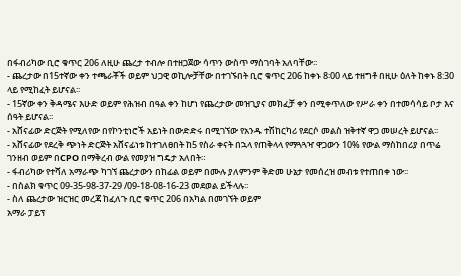በፋብሪካው ቢሮ ቁጥር 206 ለዚሁ ጨረታ ተብሎ በተዘጋጀው ሳጥን ውስጥ ማስገባት አለባቸው፡፡
- ጨረታው በ15ተኛው ቀን ተጫራቾች ወይም ህጋዊ ወኪሎቻቸው በተገኙበት ቢሮ ቁጥር 206 ከቀኑ 8፡00 ላይ ተዘግቶ በዚሁ ዕለት ከቀኑ 8:30 ላይ የሚከፈት ይሆናል፡፡
- 15ኛው ቀን ቅዳሜና እሁድ ወይም የሕዝብ በዓል ቀን ከሆነ የጨረታው መዝጊያና መክፈቻ ቀን በሚቀጥለው የሥራ ቀን በተመሳሳይ ቦታ እና ሰዓት ይሆናል፡፡
- አሸናፊው ድርጅት የሚለየው በየኮንቲነሮች አይነት በውድድሩ በሚገኘው የአንዱ ተሽከርካሪ የደርሶ መልስ ዝቅተኛ ዋጋ መሠረት ይሆናል፡፡
- አሸናፊው የደረቅ ጭነት ድርጅት አሸናፊነቱ ከተገለፀበት ከ5 የስራ ቀናት በኋላ የጠቅላላ የማጓጓዣ ዋጋውን 10% የውል ማስከበሪያ በጥሬ ገንዘብ ወይም በCPO በማቅረብ ውል የመያዝ ግዴታ አለበት።
- ፋብሪካው የተሻለ አማራጭ ካገኘ ጨረታውን በከፊል ወይም በሙሉ ያለምንም ቅድመ ሁኔታ የመሰረዝ መብቱ የተጠበቀ ነው፡፡
- በስልክ ቁጥር 09-35-98-37-29 /09-18-08-16-23 መደወል ይችላሉ፡፡
- ስለ ጨረታው ዝርዝር መረጃ ከፈለጉ ቢሮ ቁጥር 206 በአካል በመገኘት ወይም
አማራ ፓይፕ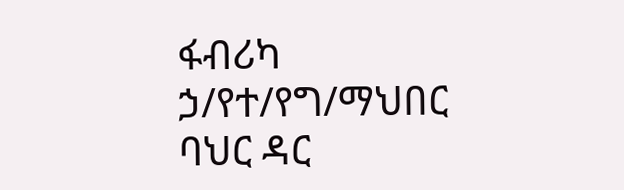ፋብሪካ ኃ/የተ/የግ/ማህበር
ባህር ዳር